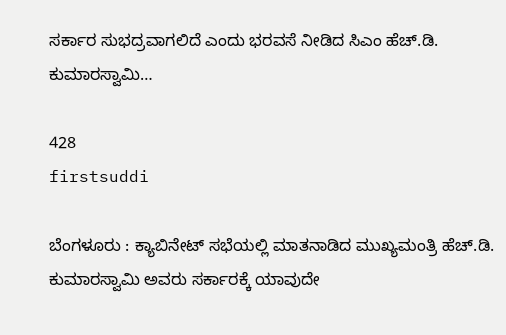ಸರ್ಕಾರ ಸುಭದ್ರವಾಗಲಿದೆ ಎಂದು ಭರವಸೆ ನೀಡಿದ ಸಿಎಂ ಹೆಚ್.ಡಿ. ಕುಮಾರಸ್ವಾಮಿ…

428
firstsuddi

ಬೆಂಗಳೂರು : ಕ್ಯಾಬಿನೇಟ್ ಸಭೆಯಲ್ಲಿ ಮಾತನಾಡಿದ ಮುಖ್ಯಮಂತ್ರಿ ಹೆಚ್.ಡಿ. ಕುಮಾರಸ್ವಾಮಿ ಅವರು ಸರ್ಕಾರಕ್ಕೆ ಯಾವುದೇ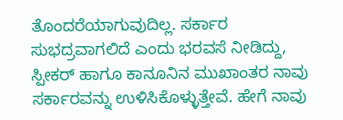ತೊಂದರೆಯಾಗುವುದಿಲ್ಲ. ಸರ್ಕಾರ ಸುಭದ್ರವಾಗಲಿದೆ ಎಂದು ಭರವಸೆ ನೀಡಿದ್ದು, ಸ್ಪೀಕರ್ ಹಾಗೂ ಕಾನೂನಿನ ಮುಖಾಂತರ ನಾವು ಸರ್ಕಾರವನ್ನು ಉಳಿಸಿಕೊಳ್ಳುತ್ತೇವೆ. ಹೇಗೆ ನಾವು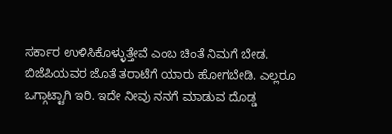ಸರ್ಕಾರ ಉಳಿಸಿಕೊಳ್ಳುತ್ತೇವೆ ಎಂಬ ಚಿಂತೆ ನಿಮಗೆ ಬೇಡ. ಬಿಜೆಪಿಯವರ ಜೊತೆ ತರಾಟೆಗೆ ಯಾರು ಹೋಗಬೇಡಿ. ಎಲ್ಲರೂ ಒಗ್ಗಾಟ್ಟಾಗಿ ಇರಿ. ಇದೇ ನೀವು ನನಗೆ ಮಾಡುವ ದೊಡ್ಡ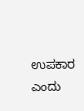ಉಪಕಾರ ಎಂದು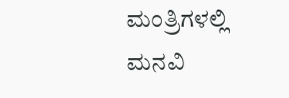ಮಂತ್ರಿಗಳಲ್ಲಿ ಮನವಿ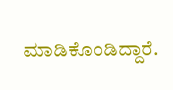ಮಾಡಿಕೊಂಡಿದ್ದಾರೆ.